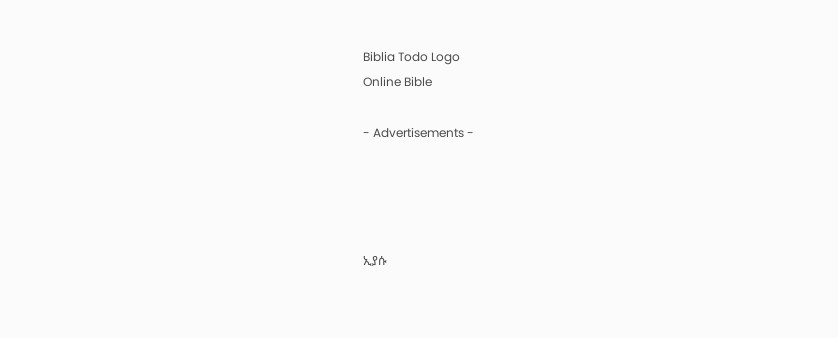Biblia Todo Logo
Online Bible

- Advertisements -




ኢያሱ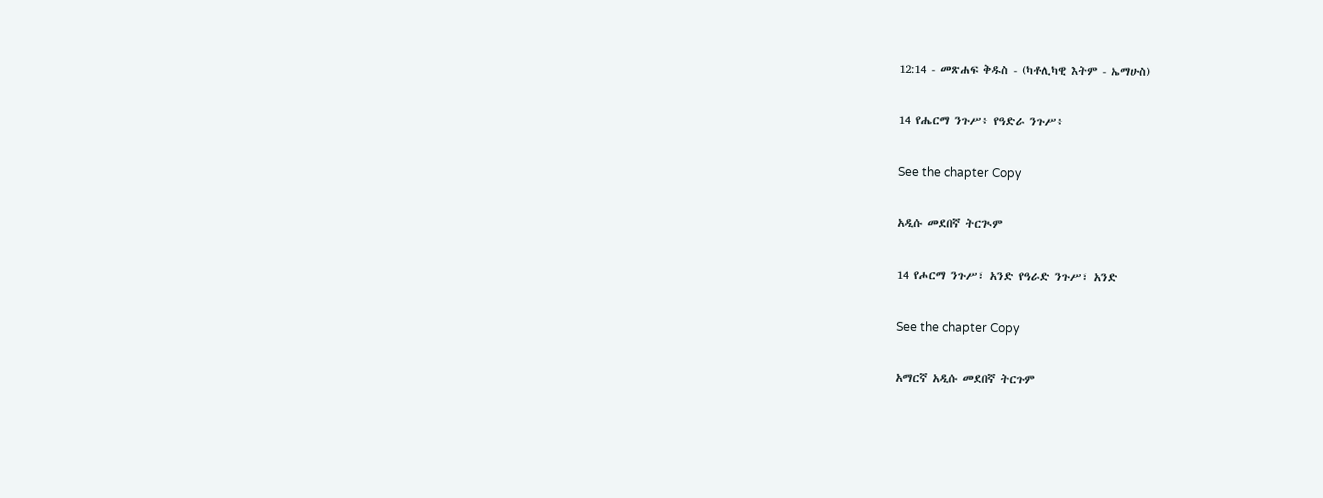12:14 - መጽሐፍ ቅዱስ - (ካቶሊካዊ እትም - ኤማሁስ)

14 የሔርማ ንጉሥ፥ የዓድራ ንጉሥ፥

See the chapter Copy

አዲሱ መደበኛ ትርጒም

14 የሖርማ ንጉሥ፣ አንድ የዓራድ ንጉሥ፣ አንድ

See the chapter Copy

አማርኛ አዲሱ መደበኛ ትርጉም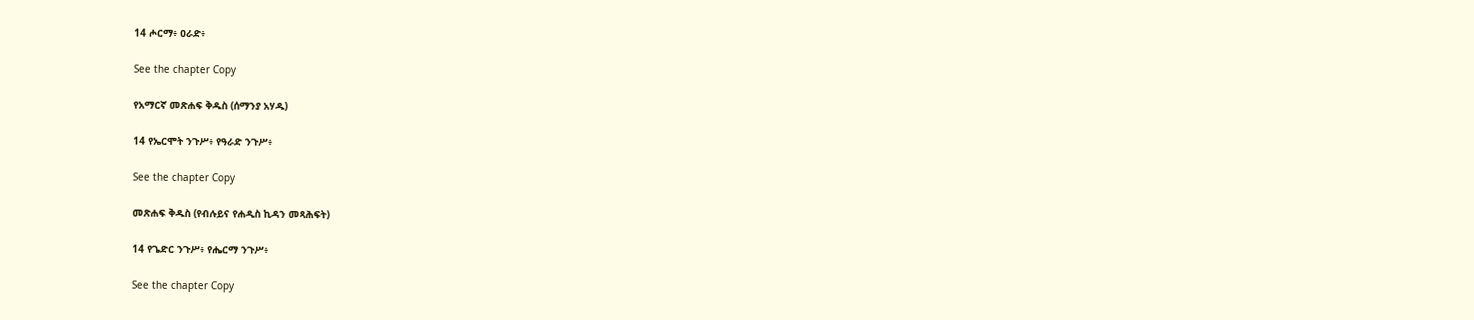14 ሖርማ፥ ዐራድ፥

See the chapter Copy

የአማርኛ መጽሐፍ ቅዱስ (ሰማንያ አሃዱ)

14 የኤርሞት ንጉሥ፥ የዓራድ ንጉሥ፥

See the chapter Copy

መጽሐፍ ቅዱስ (የብሉይና የሐዲስ ኪዳን መጻሕፍት)

14 የጌድር ንጉሥ፥ የሔርማ ንጉሥ፥

See the chapter Copy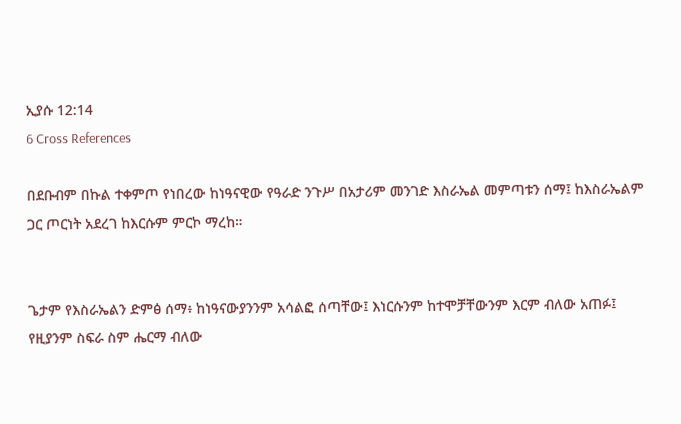ኢያሱ 12:14
6 Cross References

በደቡብም በኩል ተቀምጦ የነበረው ከነዓናዊው የዓራድ ንጉሥ በአታሪም መንገድ እስራኤል መምጣቱን ሰማ፤ ከእስራኤልም ጋር ጦርነት አደረገ ከእርሱም ምርኮ ማረከ።


ጌታም የእስራኤልን ድምፅ ሰማ፥ ከነዓናውያንንም አሳልፎ ሰጣቸው፤ እነርሱንም ከተሞቻቸውንም እርም ብለው አጠፉ፤ የዚያንም ስፍራ ስም ሔርማ ብለው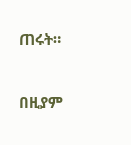ጠሩት።


በዚያም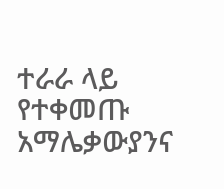ተራራ ላይ የተቀመጡ አማሌቃውያንና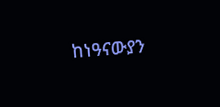ከነዓናውያን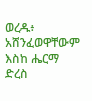ወረዱ፥ አሸንፈወዋቸውም እስከ ሔርማ ድረስ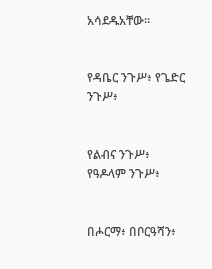አሳደዱአቸው።


የዳቤር ንጉሥ፥ የጌድር ንጉሥ፥


የልብና ንጉሥ፥ የዓዶላም ንጉሥ፥


በሖርማ፥ በቦርዓሻን፥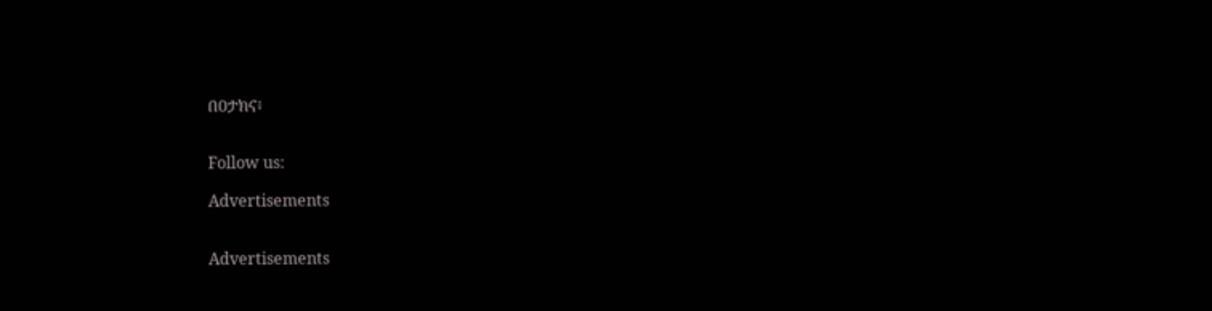በዐታክና፥


Follow us:

Advertisements


Advertisements